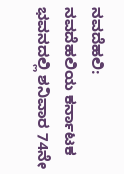ನವದೆಹಲಿ:
ನವದೆಹಲಿಯ ಕರ್ನಾಟಕ ಭವನದಲ್ಲಿ ಶನಿವಾರ 74ನೇ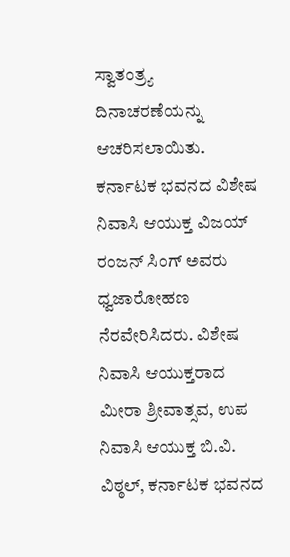ಸ್ವಾತಂತ್ರ್ಯ ದಿನಾಚರಣೆಯನ್ನು ಆಚರಿಸಲಾಯಿತು. ಕರ್ನಾಟಕ ಭವನದ ವಿಶೇಷ ನಿವಾಸಿ ಆಯುಕ್ತ ವಿಜಯ್ ರಂಜನ್ ಸಿಂಗ್ ಅವರು ಧ್ವಜಾರೋಹಣ ನೆರವೇರಿಸಿದರು. ವಿಶೇಷ ನಿವಾಸಿ ಆಯುಕ್ತರಾದ ಮೀರಾ ಶ್ರೀವಾತ್ಸವ, ಉಪ ನಿವಾಸಿ ಆಯುಕ್ತ ಬಿ.ವಿ. ವಿಠ್ಠಲ್, ಕರ್ನಾಟಕ ಭವನದ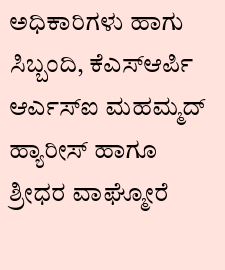ಅಧಿಕಾರಿಗಳು ಹಾಗು ಸಿಬ್ಬಂದಿ, ಕೆಎಸ್ಆರ್ಪಿ ಆರ್ಎಸ್ಐ ಮಹಮ್ಮದ್ ಹ್ಯಾರೀಸ್ ಹಾಗೂ ಶ್ರೀಧರ ವಾಘ್ಮೋರೆ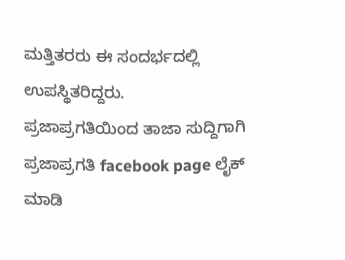ಮತ್ತಿತರರು ಈ ಸಂದರ್ಭದಲ್ಲಿ ಉಪಸ್ಥಿತರಿದ್ದರು.
ಪ್ರಜಾಪ್ರಗತಿಯಿಂದ ತಾಜಾ ಸುದ್ದಿಗಾಗಿ ಪ್ರಜಾಪ್ರಗತಿ facebook page ಲೈಕ್ ಮಾಡಿ